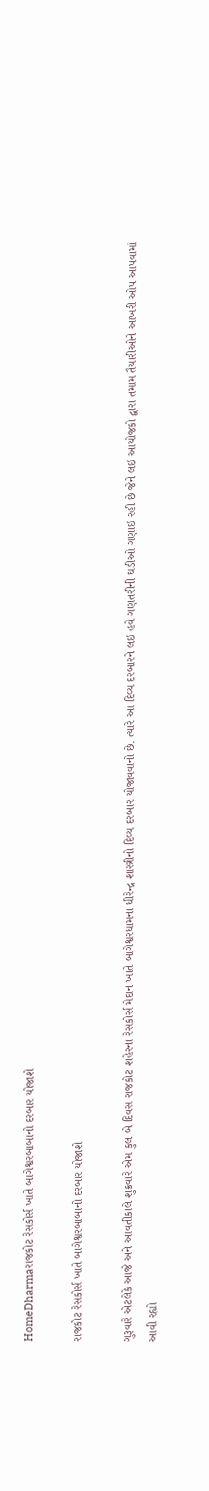HomeDharmaરાજકોટ રેસકોર્સ ખાતે બાગેશ્વરબાબાનો દરબાર યોજાશે

રાજકોટ રેસકોર્સ ખાતે બાગેશ્વરબાબાનો દરબાર યોજાશે

ગુરૂવારે એટલેકે આજે અને આવતીકાલે શુક્રવારે એમ કુલ બે દિવસ રાજકોટ શહેરના રેસકોર્સ મેદાન ખાતે બાગેશ્વરધામના ધીરેન્દ્ર શાસ્ત્રીનો દિવ્ય દરબાર યોજાવવાનો છે. ત્યારે આ દિવ્ય દરબારને લઇ હવે ગણતરીની ઘડીઓ ગણાઇ રહી છે જેને લઇ આયોજકો દ્વારા તમામ તૈયારીઓને આખરી ઓપ આપવામાં આવી રહ્યો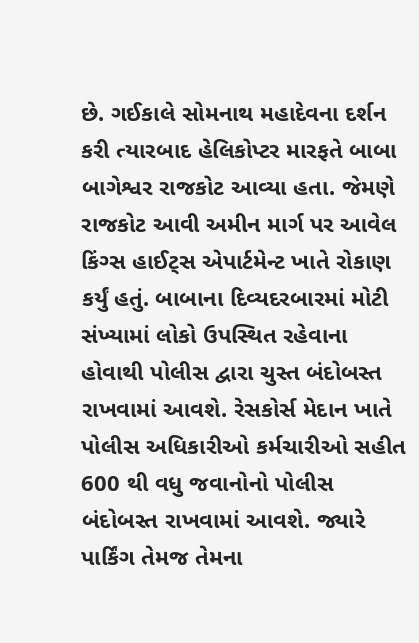છે. ગઈકાલે સોમનાથ મહાદેવના દર્શન કરી ત્યારબાદ હેલિકોપ્ટર મારફતે બાબા બાગેશ્વર રાજકોટ આવ્યા હતા. જેમણે રાજકોટ આવી અમીન માર્ગ પર આવેલ કિંગ્સ હાઈટ્સ એપાર્ટમેન્ટ ખાતે રોકાણ કર્યું હતું. બાબાના દિવ્યદરબારમાં મોટી સંખ્યામાં લોકો ઉપસ્થિત રહેવાના હોવાથી પોલીસ દ્વારા ચુસ્ત બંદોબસ્ત રાખવામાં આવશે. રેસકોર્સ મેદાન ખાતે પોલીસ અધિકારીઓ કર્મચારીઓ સહીત 600 થી વધુ જવાનોનો પોલીસ બંદોબસ્ત રાખવામાં આવશે. જ્યારે પાર્કિંગ તેમજ તેમના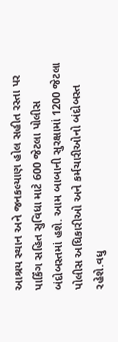આશ્રય સ્થાન અને જનકલ્યાણ હોલ સહીત રસ્તા પર પાર્કિંગ સહિત સુવિધા માટે 600 જેટલા પોલીસ બંદોબસ્તમાં હશે. આમ બાબાની સુરક્ષામાં 1200 જેટલા પોલીસ અધિકારીઓ અને કર્મચારીઓનો બંદોબસ્ત રહેશે.વધુ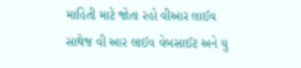માહિતી માટે જોતા રહો વીઆર લાઈવ સાથેજ વી આર લાઈવ વેબસાઈટ અને યુ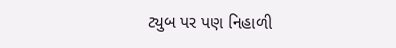ટ્યુબ પર પણ નિહાળી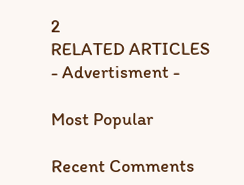2
RELATED ARTICLES
- Advertisment -

Most Popular

Recent Comments